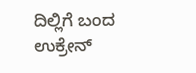ದಿಲ್ಲಿಗೆ ಬಂದ ಉಕ್ರೇನ್‌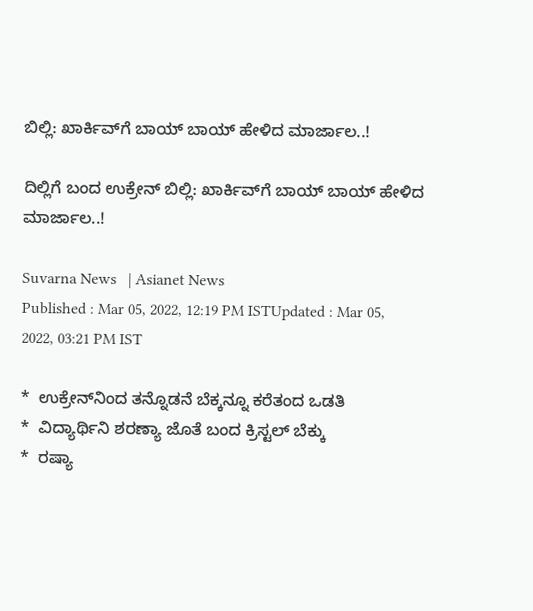ಬಿಲ್ಲಿ: ಖಾರ್ಕಿವ್‌ಗೆ ಬಾಯ್‌ ಬಾಯ್‌ ಹೇಳಿದ ಮಾರ್ಜಾಲ..!

ದಿಲ್ಲಿಗೆ ಬಂದ ಉಕ್ರೇನ್‌ ಬಿಲ್ಲಿ: ಖಾರ್ಕಿವ್‌ಗೆ ಬಾಯ್‌ ಬಾಯ್‌ ಹೇಳಿದ ಮಾರ್ಜಾಲ..!

Suvarna News   | Asianet News
Published : Mar 05, 2022, 12:19 PM ISTUpdated : Mar 05, 2022, 03:21 PM IST

*  ಉಕ್ರೇನ್‌ನಿಂದ ತನ್ನೊಡನೆ ಬೆಕ್ಕನ್ನೂ ಕರೆತಂದ ಒಡತಿ
*  ವಿದ್ಯಾರ್ಥಿನಿ ಶರಣ್ಯಾ ಜೊತೆ ಬಂದ ಕ್ರಿಸ್ಟಲ್‌ ಬೆಕ್ಕು
*  ರಷ್ಯಾ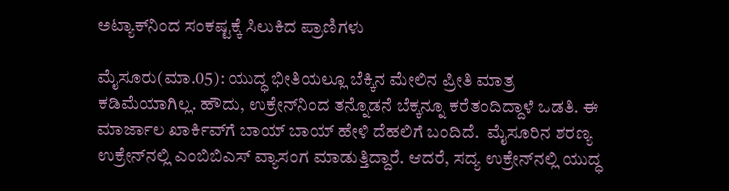ಅಟ್ಯಾಕ್‌ನಿಂದ ಸಂಕಷ್ಟಕ್ಕೆ ಸಿಲುಕಿದ ಪ್ರಾಣಿಗಳು

ಮೈಸೂರು(ಮಾ.05): ಯುದ್ಧ ಭೀತಿಯಲ್ಲೂ ಬೆಕ್ಕಿನ ಮೇಲಿನ ಪ್ರೀತಿ ಮಾತ್ರ ಕಡಿಮೆಯಾಗಿಲ್ಲ. ಹೌದು, ಉಕ್ರೇನ್‌ನಿಂದ ತನ್ನೊಡನೆ ಬೆಕ್ಕನ್ನೂ ಕರೆತಂದಿದ್ದಾಳೆ ಒಡತಿ. ಈ ಮಾರ್ಜಾಲ ಖಾರ್ಕಿವ್‌ಗೆ ಬಾಯ್‌ ಬಾಯ್‌ ಹೇಳಿ ದೆಹಲಿಗೆ ಬಂದಿದೆ.  ಮೈಸೂರಿನ ಶರಣ್ಯ ಉಕ್ರೇನ್‌ನಲ್ಲಿ ಎಂಬಿಬಿಎಸ್‌ ವ್ಯಾಸಂಗ ಮಾಡುತ್ತಿದ್ದಾರೆ. ಆದರೆ, ಸದ್ಯ ಉಕ್ರೇನ್‌ನಲ್ಲಿ ಯುದ್ಧ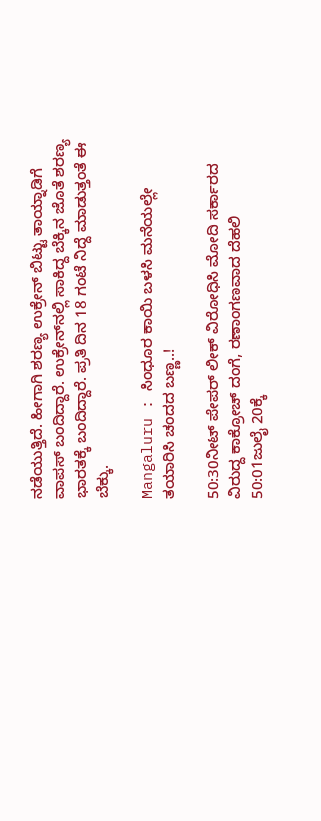ನಡೆಯುತ್ತಿದೆ. ಹೀಗಾಗಿ ಶರಣ್ಯ ಉಕ್ರೇನ್‌ ಬಿಟ್ಟು ತಾಯ್ನಾಡಿಗೆ ವಾಪಸ್‌ ಬಂದಿದ್ದಾರೆ. ಉಕ್ರೇನ್‌ನಲ್ಲಿ ಸಾಕಿದ್ದ ಬೆಕ್ಕಿನ ಜೊತೆ ಶರಣ್ಯ ಭಾರತಕ್ಕೆ ಬಂದಿದ್ದಾರೆ. ಪ್ರತಿ ದಿನ 18 ಗಂಟೆ ನಿದ್ದೆ ಮಾಡುತ್ತಂತೆ ಈ ಬೆಕ್ಕು.

Mangaluru : ಸಿಂಧೂರ ಕಾಯಿ ಬಳಸಿ ಮನೆಯಲ್ಲೇ ತಯಾರಿಸಿ ಚಂದದ ಬಣ್ಣ..!

50:30ನೀಟ್ ಪೇಪರ್ ಲೀಕ್ ವಿರೋಧಿಸಿ ಮೋದಿ ಸರ್ಕಾರದ ವಿರುದ್ದ ಕಾಕ್ರೋಚ್ ದಂಗೆ, ರಣಾಂಗಣವಾದ ದೆಹಲಿ
50:01ಜುಲೈ 20ಕ್ಕೆ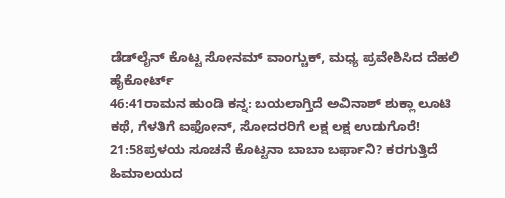ಡೆಡ್‌ಲೈನ್ ಕೊಟ್ಟ ಸೋನಮ್ ವಾಂಗ್ಚುಕ್, ಮಧ್ಯ ಪ್ರವೇಶಿಸಿದ ದೆಹಲಿ ಹೈಕೋರ್ಟ್
46:41ರಾಮನ ಹುಂಡಿ ಕನ್ನ: ಬಯಲಾಗ್ತಿದೆ ಅವಿನಾಶ್ ಶುಕ್ಲಾ ಲೂಟಿ ಕಥೆ, ಗೆಳತಿಗೆ ಐಫೋನ್, ಸೋದರರಿಗೆ ಲಕ್ಷ ಲಕ್ಷ ಉಡುಗೊರೆ!
21:58ಪ್ರಳಯ ಸೂಚನೆ ಕೊಟ್ಟನಾ ಬಾಬಾ ಬರ್ಫಾನಿ? ಕರಗುತ್ತಿದೆ ಹಿಮಾಲಯದ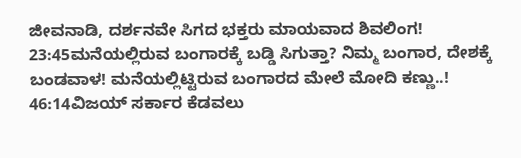ಜೀವನಾಡಿ, ದರ್ಶನವೇ ಸಿಗದ ಭಕ್ತರು ಮಾಯವಾದ ಶಿವಲಿಂಗ!
23:45ಮನೆಯಲ್ಲಿರುವ ಬಂಗಾರಕ್ಕೆ ಬಡ್ಡಿ ಸಿಗುತ್ತಾ? ನಿಮ್ಮ ಬಂಗಾರ, ದೇಶಕ್ಕೆ ಬಂಡವಾಳ! ಮನೆಯಲ್ಲಿಟ್ಟಿರುವ ಬಂಗಾರದ ಮೇಲೆ ಮೋದಿ ಕಣ್ಣು..!
46:14ವಿಜಯ್ ಸರ್ಕಾರ ಕೆಡವಲು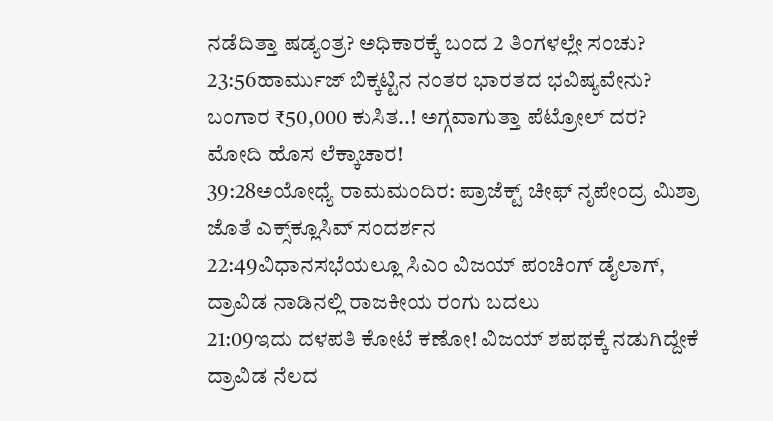ನಡೆದಿತ್ತಾ ಷಡ್ಯಂತ್ರ? ಅಧಿಕಾರಕ್ಕೆ ಬಂದ 2 ತಿಂಗಳಲ್ಲೇ ಸಂಚು?
23:56ಹಾರ್ಮುಜ್ ಬಿಕ್ಕಟ್ಟಿನ ನಂತರ ಭಾರತದ ಭವಿಷ್ಯವೇನು? ಬಂಗಾರ ₹50,000 ಕುಸಿತ..! ಅಗ್ಗವಾಗುತ್ತಾ ಪೆಟ್ರೋಲ್ ದರ? ಮೋದಿ ಹೊಸ ಲೆಕ್ಕಾಚಾರ!
39:28ಅಯೋಧ್ಯೆ ರಾಮಮಂದಿರ: ಪ್ರಾಜೆಕ್ಟ್ ಚೀಫ್ ನೃಪೇಂದ್ರ ಮಿಶ್ರಾ ಜೊತೆ ಎಕ್ಸ್‌ಕ್ಲೂಸಿವ್ ಸಂದರ್ಶನ
22:49ವಿಧಾನಸಭೆಯಲ್ಲೂ ಸಿಎಂ ವಿಜಯ್ ಪಂಚಿಂಗ್ ಡೈಲಾಗ್, ದ್ರಾವಿಡ ನಾಡಿನಲ್ಲಿ ರಾಜಕೀಯ ರಂಗು ಬದಲು
21:09ಇದು ದಳಪತಿ ಕೋಟೆ ಕಣೋ! ವಿಜಯ್ ಶಪಥಕ್ಕೆ ನಡುಗಿದ್ದೇಕೆ ದ್ರಾವಿಡ ನೆಲದ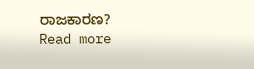ರಾಜಕಾರಣ?
Read more